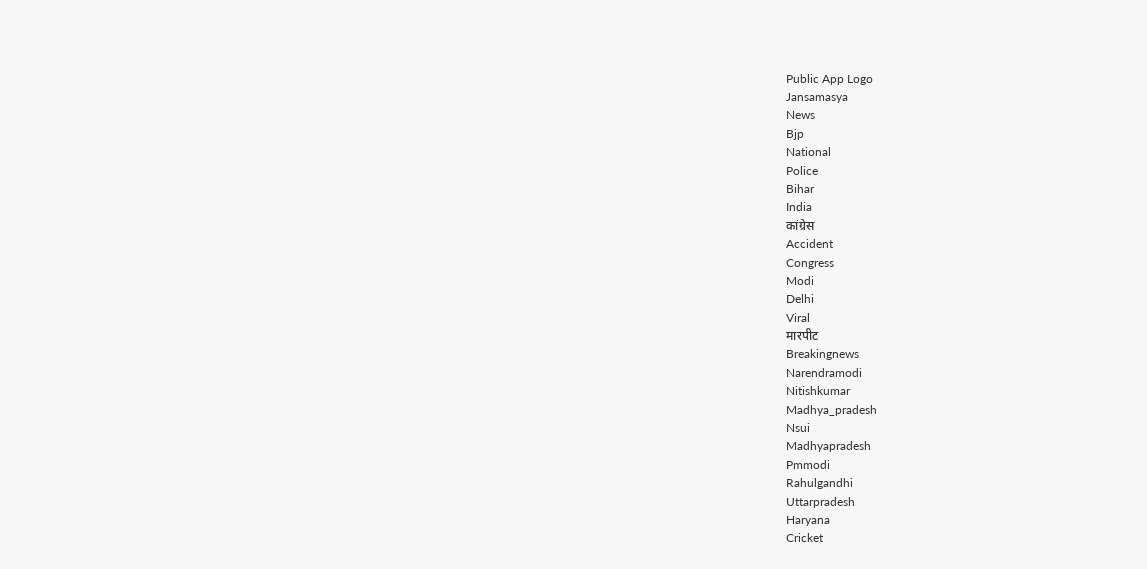Public App Logo
Jansamasya
News
Bjp
National
Police
Bihar
India
कांग्रेस
Accident
Congress
Modi
Delhi
Viral
मारपीट
Breakingnews
Narendramodi
Nitishkumar
Madhya_pradesh
Nsui
Madhyapradesh
Pmmodi
Rahulgandhi
Uttarpradesh
Haryana
Cricket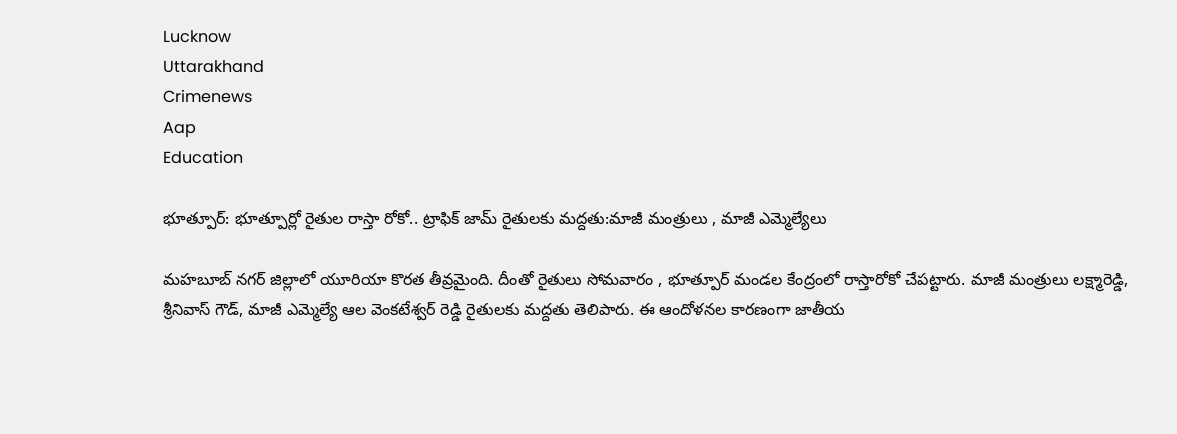Lucknow
Uttarakhand
Crimenews
Aap
Education

భూత్పూర్: భూత్పూర్లో రైతుల రాస్తా రోకో.. ట్రాఫిక్ జామ్ రైతులకు మద్దతు:మాజీ మంత్రులు , మాజీ ఎమ్మెల్యేలు

మహబూబ్ నగర్ జిల్లాలో యూరియా కొరత తీవ్రమైంది. దీంతో రైతులు సోమవారం , భూత్పూర్ మండల కేంద్రంలో రాస్తారోకో చేపట్టారు. మాజీ మంత్రులు లక్ష్మారెడ్డి, శ్రీనివాస్ గౌడ్, మాజీ ఎమ్మెల్యే ఆల వెంకటేశ్వర్ రెడ్డి రైతులకు మద్దతు తెలిపారు. ఈ ఆందోళనల కారణంగా జాతీయ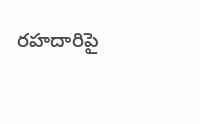రహదారిపై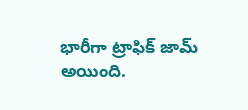భారీగా ట్రాఫిక్ జామ్ అయింది.